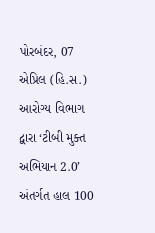પોરબંદર, 07 એપ્રિલ (હિ.સ.) આરોગ્ય વિભાગ દ્વારા ‘ટીબી મુક્ત અભિયાન 2.0’ અંતર્ગત હાલ 100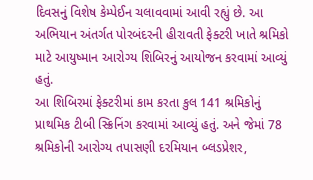દિવસનું વિશેષ કેમ્પેઈન ચલાવવામાં આવી રહ્યું છે. આ અભિયાન અંતર્ગત પોરબંદરની હીરાવતી ફેક્ટરી ખાતે શ્રમિકો માટે આયુષ્માન આરોગ્ય શિબિરનું આયોજન કરવામાં આવ્યું હતું.
આ શિબિરમાં ફેક્ટરીમાં કામ કરતા કુલ 141 શ્રમિકોનું પ્રાથમિક ટીબી સ્ક્રિનિંગ કરવામાં આવ્યું હતું. અને જેમાં 78 શ્રમિકોની આરોગ્ય તપાસણી દરમિયાન બ્લડપ્રેશર,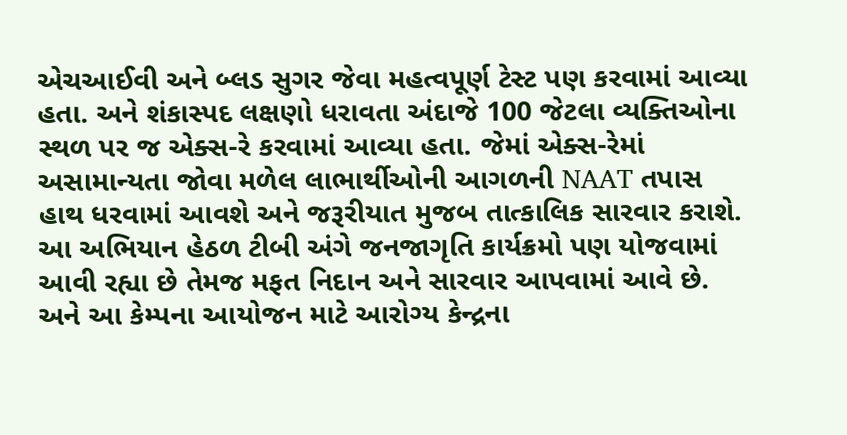એચઆઈવી અને બ્લડ સુગર જેવા મહત્વપૂર્ણ ટેસ્ટ પણ કરવામાં આવ્યા હતા. અને શંકાસ્પદ લક્ષણો ધરાવતા અંદાજે 100 જેટલા વ્યક્તિઓના સ્થળ પર જ એક્સ-રે કરવામાં આવ્યા હતા. જેમાં એક્સ-રેમાં અસામાન્યતા જોવા મળેલ લાભાર્થીઓની આગળની NAAT તપાસ હાથ ધરવામાં આવશે અને જરૂરીયાત મુજબ તાત્કાલિક સારવાર કરાશે.
આ અભિયાન હેઠળ ટીબી અંગે જનજાગૃતિ કાર્યક્રમો પણ યોજવામાં આવી રહ્યા છે તેમજ મફત નિદાન અને સારવાર આપવામાં આવે છે. અને આ કેમ્પના આયોજન માટે આરોગ્ય કેન્દ્રના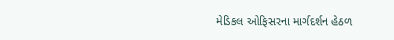મેડિકલ ઓફિસરના માર્ગદર્શન હેઠળ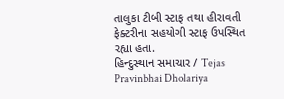તાલુકા ટીબી સ્ટાફ તથા હીરાવતી ફેક્ટરીના સહયોગી સ્ટાફ ઉપસ્થિત રહ્યા હતા.
હિન્દુસ્થાન સમાચાર / Tejas Pravinbhai Dholariya